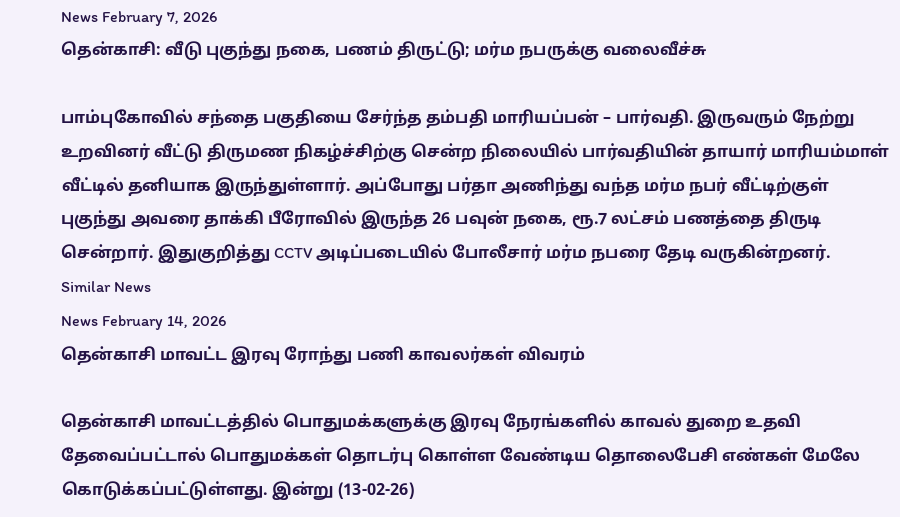News February 7, 2026
தென்காசி: வீடு புகுந்து நகை, பணம் திருட்டு; மர்ம நபருக்கு வலைவீச்சு

பாம்புகோவில் சந்தை பகுதியை சேர்ந்த தம்பதி மாரியப்பன் – பார்வதி. இருவரும் நேற்று உறவினர் வீட்டு திருமண நிகழ்ச்சிற்கு சென்ற நிலையில் பார்வதியின் தாயார் மாரியம்மாள் வீட்டில் தனியாக இருந்துள்ளார். அப்போது பர்தா அணிந்து வந்த மர்ம நபர் வீட்டிற்குள் புகுந்து அவரை தாக்கி பீரோவில் இருந்த 26 பவுன் நகை, ரூ.7 லட்சம் பணத்தை திருடி சென்றார். இதுகுறித்து CCTV அடிப்படையில் போலீசார் மர்ம நபரை தேடி வருகின்றனர்.
Similar News
News February 14, 2026
தென்காசி மாவட்ட இரவு ரோந்து பணி காவலர்கள் விவரம்

தென்காசி மாவட்டத்தில் பொதுமக்களுக்கு இரவு நேரங்களில் காவல் துறை உதவி தேவைப்பட்டால் பொதுமக்கள் தொடர்பு கொள்ள வேண்டிய தொலைபேசி எண்கள் மேலே கொடுக்கப்பட்டுள்ளது. இன்று (13-02-26)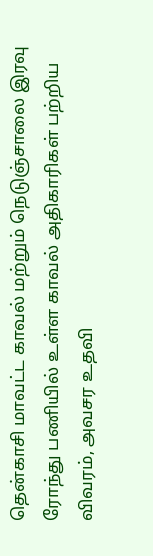தென்காசி மாவட்ட காவல் மற்றும் நெடுஞ்சாலை இரவு ரோந்து பணியில் உள்ள காவல் அதிகாரிகள் பற்றிய விவரம், அவசர உதவி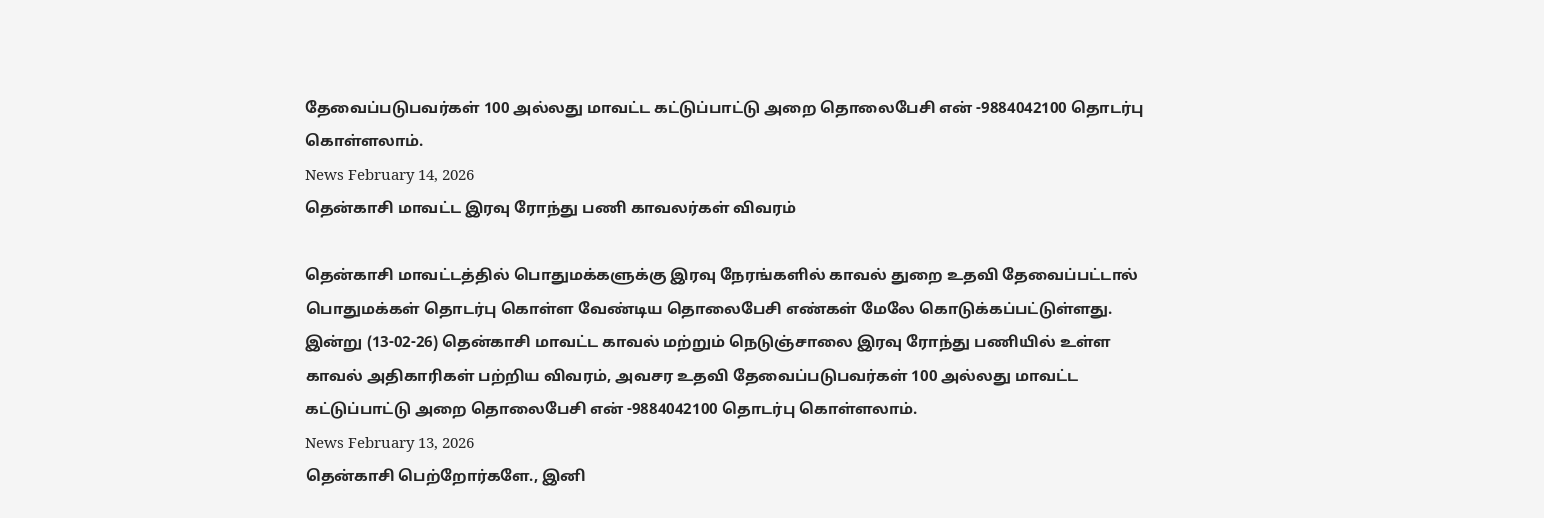தேவைப்படுபவர்கள் 100 அல்லது மாவட்ட கட்டுப்பாட்டு அறை தொலைபேசி என் -9884042100 தொடர்பு கொள்ளலாம்.
News February 14, 2026
தென்காசி மாவட்ட இரவு ரோந்து பணி காவலர்கள் விவரம்

தென்காசி மாவட்டத்தில் பொதுமக்களுக்கு இரவு நேரங்களில் காவல் துறை உதவி தேவைப்பட்டால் பொதுமக்கள் தொடர்பு கொள்ள வேண்டிய தொலைபேசி எண்கள் மேலே கொடுக்கப்பட்டுள்ளது. இன்று (13-02-26) தென்காசி மாவட்ட காவல் மற்றும் நெடுஞ்சாலை இரவு ரோந்து பணியில் உள்ள காவல் அதிகாரிகள் பற்றிய விவரம், அவசர உதவி தேவைப்படுபவர்கள் 100 அல்லது மாவட்ட கட்டுப்பாட்டு அறை தொலைபேசி என் -9884042100 தொடர்பு கொள்ளலாம்.
News February 13, 2026
தென்காசி பெற்றோர்களே., இனி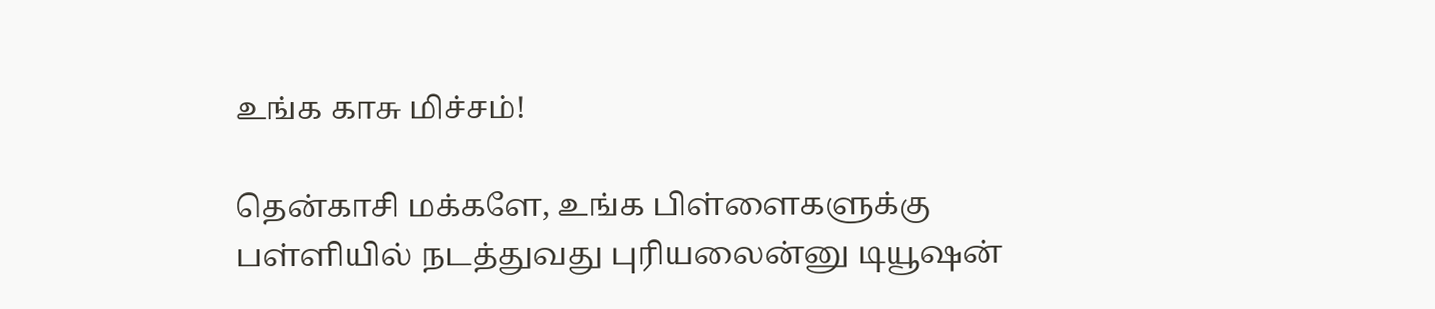உங்க காசு மிச்சம்!

தென்காசி மக்களே, உங்க பிள்ளைகளுக்கு பள்ளியில் நடத்துவது புரியலைன்னு டியூஷன்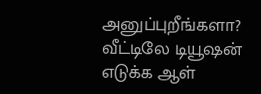அனுப்புறீங்களா? வீட்டிலே டியூஷன் எடுக்க ஆள்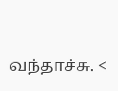வந்தாச்சு. <